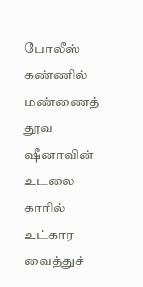போலீஸ் கண்ணில் மண்ணைத் தூவ ஷீனாவின் உடலை காரில் உட்கார வைத்துச்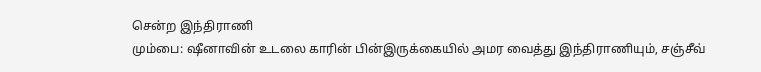சென்ற இந்திராணி
மும்பை: ஷீனாவின் உடலை காரின் பின்இருக்கையில் அமர வைத்து இந்திராணியும், சஞ்சீவ்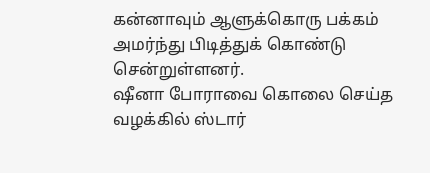கன்னாவும் ஆளுக்கொரு பக்கம் அமர்ந்து பிடித்துக் கொண்டு சென்றுள்ளனர்.
ஷீனா போராவை கொலை செய்த வழக்கில் ஸ்டார்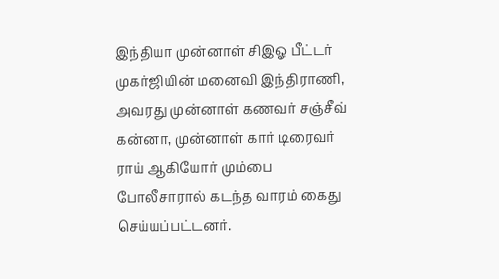இந்தியா முன்னாள் சிஇஓ பீட்டர் முகர்ஜியின் மனைவி இந்திராணி, அவரது முன்னாள் கணவர் சஞ்சீவ் கன்னா, முன்னாள் கார் டிரைவர் ராய் ஆகியோர் மும்பை போலீசாரால் கடந்த வாரம் கைது செய்யப்பட்டனர்.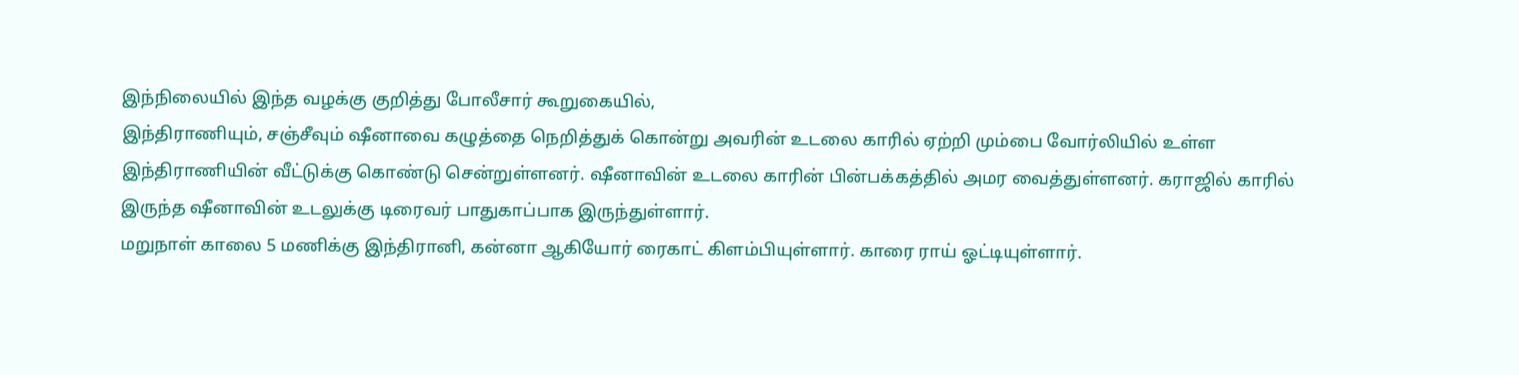இந்நிலையில் இந்த வழக்கு குறித்து போலீசார் கூறுகையில்,
இந்திராணியும், சஞ்சீவும் ஷீனாவை கழுத்தை நெறித்துக் கொன்று அவரின் உடலை காரில் ஏற்றி மும்பை வோர்லியில் உள்ள இந்திராணியின் வீட்டுக்கு கொண்டு சென்றுள்ளனர். ஷீனாவின் உடலை காரின் பின்பக்கத்தில் அமர வைத்துள்ளனர். கராஜில் காரில் இருந்த ஷீனாவின் உடலுக்கு டிரைவர் பாதுகாப்பாக இருந்துள்ளார்.
மறுநாள் காலை 5 மணிக்கு இந்திரானி, கன்னா ஆகியோர் ரைகாட் கிளம்பியுள்ளார். காரை ராய் ஓட்டியுள்ளார்.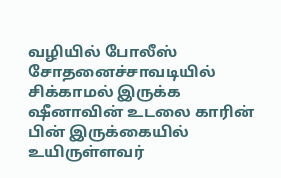வழியில் போலீஸ் சோதனைச்சாவடியில் சிக்காமல் இருக்க ஷீனாவின் உடலை காரின் பின் இருக்கையில் உயிருள்ளவர்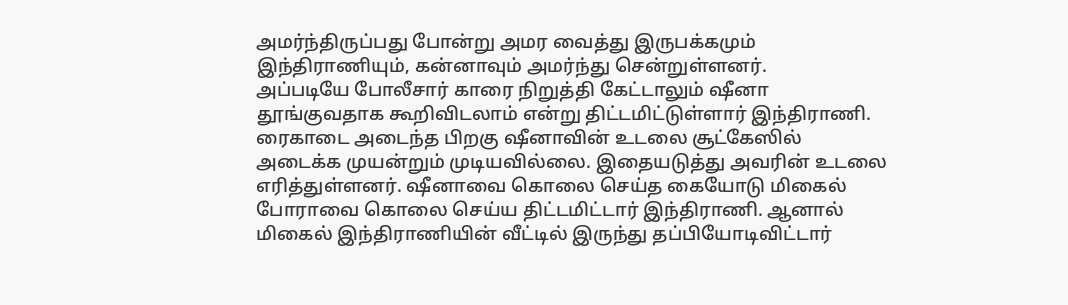அமர்ந்திருப்பது போன்று அமர வைத்து இருபக்கமும் இந்திராணியும், கன்னாவும் அமர்ந்து சென்றுள்ளனர்.
அப்படியே போலீசார் காரை நிறுத்தி கேட்டாலும் ஷீனா தூங்குவதாக கூறிவிடலாம் என்று திட்டமிட்டுள்ளார் இந்திராணி. ரைகாடை அடைந்த பிறகு ஷீனாவின் உடலை சூட்கேஸில் அடைக்க முயன்றும் முடியவில்லை. இதையடுத்து அவரின் உடலை எரித்துள்ளனர். ஷீனாவை கொலை செய்த கையோடு மிகைல் போராவை கொலை செய்ய திட்டமிட்டார் இந்திராணி. ஆனால் மிகைல் இந்திராணியின் வீட்டில் இருந்து தப்பியோடிவிட்டார்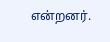என்றனர்.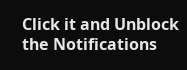Click it and Unblock the Notifications